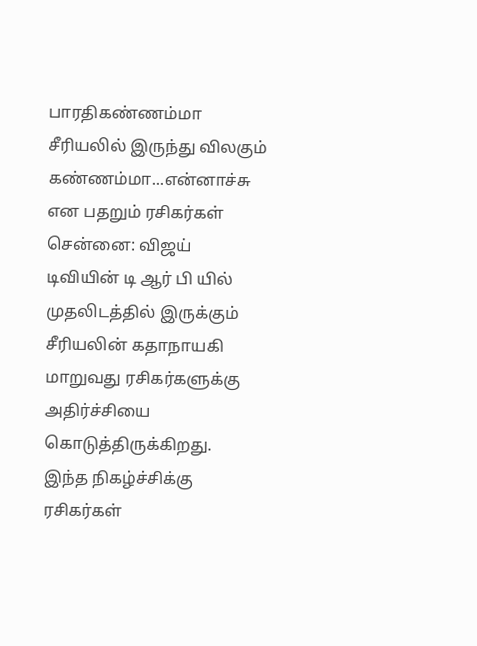பாரதிகண்ணம்மா சீரியலில் இருந்து விலகும் கண்ணம்மா...என்னாச்சு என பதறும் ரசிகர்கள்
சென்னை: விஜய் டிவியின் டி ஆர் பி யில் முதலிடத்தில் இருக்கும் சீரியலின் கதாநாயகி மாறுவது ரசிகர்களுக்கு அதிர்ச்சியை கொடுத்திருக்கிறது.
இந்த நிகழ்ச்சிக்கு ரசிகர்கள்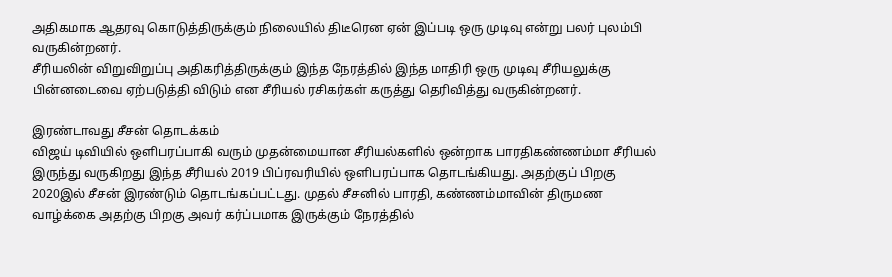அதிகமாக ஆதரவு கொடுத்திருக்கும் நிலையில் திடீரென ஏன் இப்படி ஒரு முடிவு என்று பலர் புலம்பி வருகின்றனர்.
சீரியலின் விறுவிறுப்பு அதிகரித்திருக்கும் இந்த நேரத்தில் இந்த மாதிரி ஒரு முடிவு சீரியலுக்கு பின்னடைவை ஏற்படுத்தி விடும் என சீரியல் ரசிகர்கள் கருத்து தெரிவித்து வருகின்றனர்.

இரண்டாவது சீசன் தொடக்கம்
விஜய் டிவியில் ஒளிபரப்பாகி வரும் முதன்மையான சீரியல்களில் ஒன்றாக பாரதிகண்ணம்மா சீரியல் இருந்து வருகிறது இந்த சீரியல் 2019 பிப்ரவரியில் ஒளிபரப்பாக தொடங்கியது. அதற்குப் பிறகு 2020இல் சீசன் இரண்டும் தொடங்கப்பட்டது. முதல் சீசனில் பாரதி, கண்ணம்மாவின் திருமண வாழ்க்கை அதற்கு பிறகு அவர் கர்ப்பமாக இருக்கும் நேரத்தில்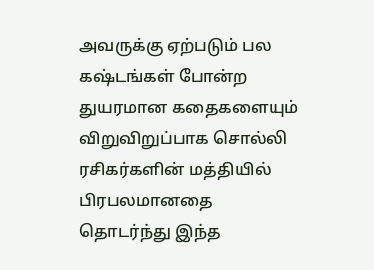அவருக்கு ஏற்படும் பல கஷ்டங்கள் போன்ற துயரமான கதைகளையும் விறுவிறுப்பாக சொல்லி ரசிகர்களின் மத்தியில் பிரபலமானதை தொடர்ந்து இந்த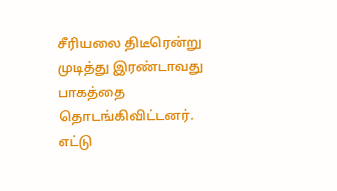சீரியலை திடீரென்று முடித்து இரண்டாவது பாகத்தை தொடங்கிவிட்டனர். எட்டு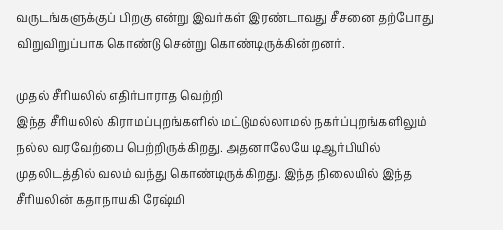வருடங்களுக்குப் பிறகு என்று இவர்கள் இரண்டாவது சீசனை தற்போது விறுவிறுப்பாக கொண்டு சென்று கொண்டிருக்கின்றனர்.

முதல் சீரியலில் எதிர்பாராத வெற்றி
இந்த சீரியலில் கிராமப்புறங்களில் மட்டுமல்லாமல் நகர்ப்புறங்களிலும் நல்ல வரவேற்பை பெற்றிருக்கிறது. அதனாலேயே டிஆர்பியில் முதலிடத்தில் வலம் வந்து கொண்டிருக்கிறது. இந்த நிலையில் இந்த சீரியலின் கதாநாயகி ரேஷ்மி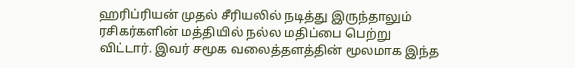ஹரிப்ரியன் முதல் சீரியலில் நடித்து இருந்தாலும் ரசிகர்களின் மத்தியில் நல்ல மதிப்பை பெற்று விட்டார். இவர் சமூக வலைத்தளத்தின் மூலமாக இந்த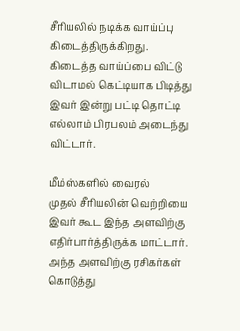சீரியலில் நடிக்க வாய்ப்பு கிடைத்திருக்கிறது. கிடைத்த வாய்ப்பை விட்டு விடாமல் கெட்டியாக பிடித்து இவர் இன்று பட்டி தொட்டி எல்லாம் பிரபலம் அடைந்து விட்டார்.

மீம்ஸ்களில் வைரல்
முதல் சீரியலின் வெற்றியை இவர் கூட இந்த அளவிற்கு எதிர்பார்த்திருக்க மாட்டார். அந்த அளவிற்கு ரசிகர்கள் கொடுத்து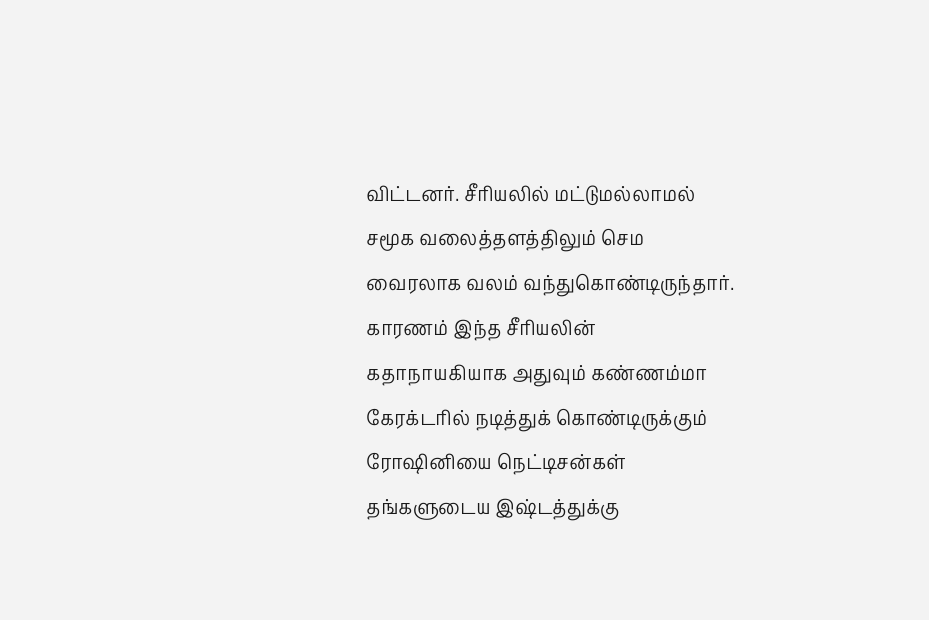விட்டனர். சீரியலில் மட்டுமல்லாமல் சமூக வலைத்தளத்திலும் செம வைரலாக வலம் வந்துகொண்டிருந்தார். காரணம் இந்த சீரியலின் கதாநாயகியாக அதுவும் கண்ணம்மா கேரக்டரில் நடித்துக் கொண்டிருக்கும் ரோஷினியை நெட்டிசன்கள் தங்களுடைய இஷ்டத்துக்கு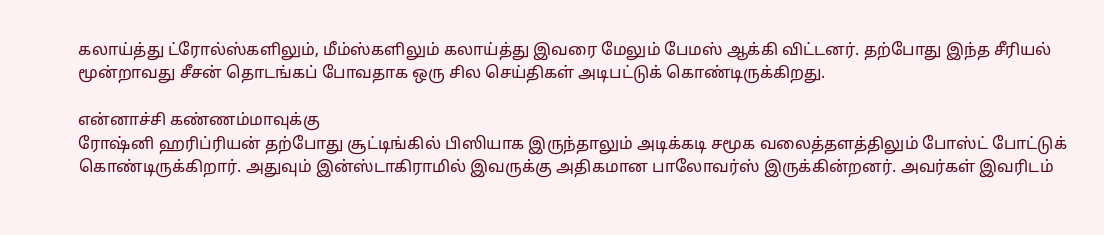கலாய்த்து ட்ரோல்ஸ்களிலும், மீம்ஸ்களிலும் கலாய்த்து இவரை மேலும் பேமஸ் ஆக்கி விட்டனர். தற்போது இந்த சீரியல் மூன்றாவது சீசன் தொடங்கப் போவதாக ஒரு சில செய்திகள் அடிபட்டுக் கொண்டிருக்கிறது.

என்னாச்சி கண்ணம்மாவுக்கு
ரோஷ்னி ஹரிப்ரியன் தற்போது சூட்டிங்கில் பிஸியாக இருந்தாலும் அடிக்கடி சமூக வலைத்தளத்திலும் போஸ்ட் போட்டுக் கொண்டிருக்கிறார். அதுவும் இன்ஸ்டாகிராமில் இவருக்கு அதிகமான பாலோவர்ஸ் இருக்கின்றனர். அவர்கள் இவரிடம்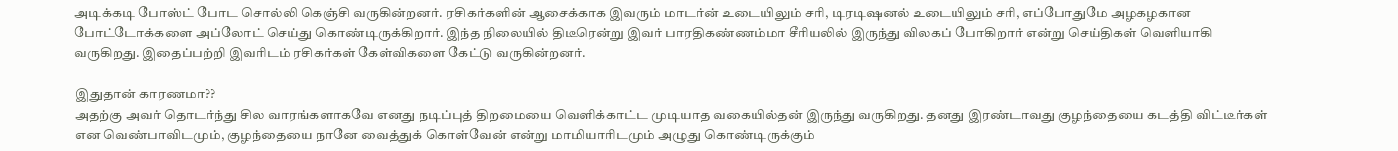அடிக்கடி போஸ்ட் போட சொல்லி கெஞ்சி வருகின்றனர். ரசிகர்களின் ஆசைக்காக இவரும் மாடர்ன் உடையிலும் சரி, டிரடிஷனல் உடையிலும் சரி, எப்போதுமே அழகழகான போட்டோக்களை அப்லோட் செய்து கொண்டிருக்கிறார். இந்த நிலையில் திடீரென்று இவர் பாரதிகண்ணம்மா சீரியலில் இருந்து விலகப் போகிறார் என்று செய்திகள் வெளியாகி வருகிறது. இதைப்பற்றி இவரிடம் ரசிகர்கள் கேள்விகளை கேட்டு வருகின்றனர்.

இதுதான் காரணமா??
அதற்கு அவர் தொடர்ந்து சில வாரங்களாகவே எனது நடிப்புத் திறமையை வெளிக்காட்ட முடியாத வகையில்தன் இருந்து வருகிறது. தனது இரண்டாவது குழந்தையை கடத்தி விட்டீர்கள் என வெண்பாவிடமும், குழந்தையை நானே வைத்துக் கொள்வேன் என்று மாமியாரிடமும் அழுது கொண்டிருக்கும்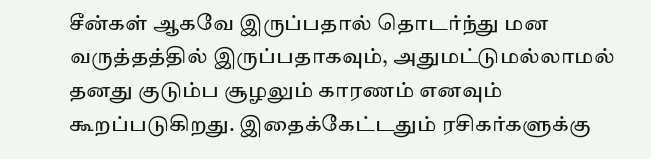சீன்கள் ஆகவே இருப்பதால் தொடர்ந்து மன வருத்தத்தில் இருப்பதாகவும், அதுமட்டுமல்லாமல் தனது குடும்ப சூழலும் காரணம் எனவும் கூறப்படுகிறது. இதைக்கேட்டதும் ரசிகர்களுக்கு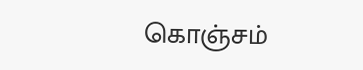கொஞ்சம்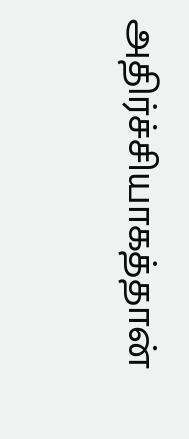அதிர்ச்சியாகத்தான்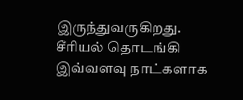இருந்துவருகிறது. சீரியல் தொடங்கி இவ்வளவு நாட்களாக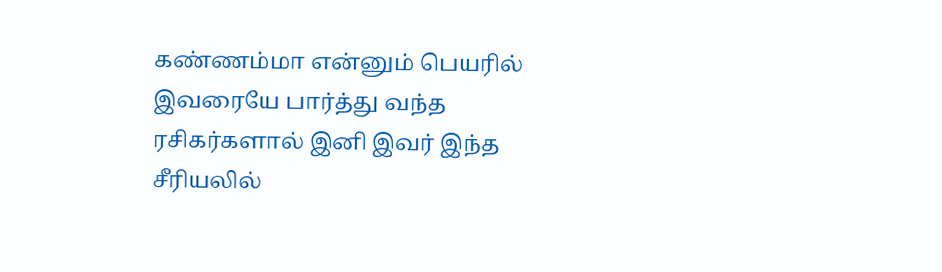கண்ணம்மா என்னும் பெயரில் இவரையே பார்த்து வந்த ரசிகர்களால் இனி இவர் இந்த சீரியலில்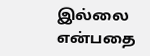இல்லை என்பதை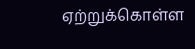ஏற்றுக்கொள்ள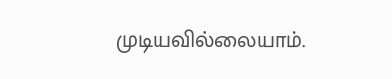முடியவில்லையாம்.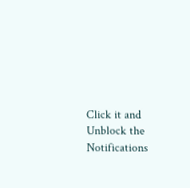Click it and Unblock the Notifications